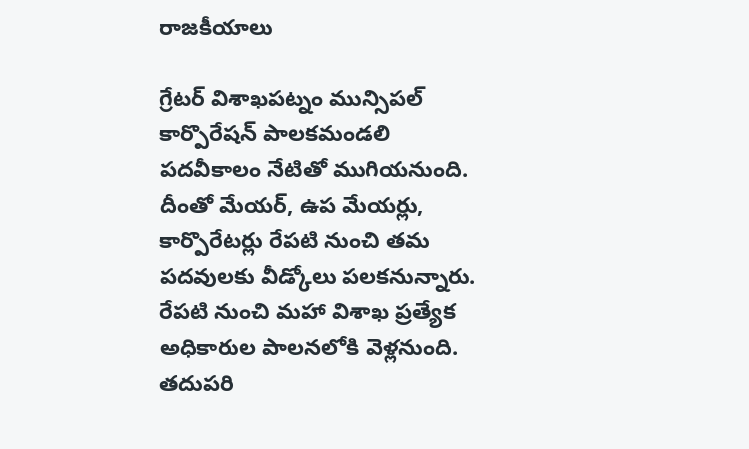రాజకీయాలు

గ్రేటర్ విశాఖపట్నం మున్సిపల్ కార్పొరేషన్ పాలకమండలి పదవీకాలం నేటితో ముగియనుంది. దీంతో మేయర్, ఉప మేయర్లు, కార్పొరేటర్లు రేపటి నుంచి తమ పదవులకు వీడ్కోలు పలకనున్నారు.
రేపటి నుంచి మహా విశాఖ ప్రత్యేక అధికారుల పాలనలోకి వెళ్లనుంది. తదుపరి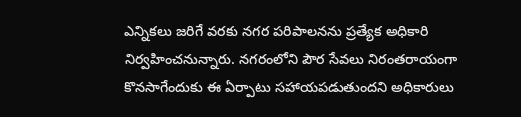ఎన్నికలు జరిగే వరకు నగర పరిపాలనను ప్రత్యేక అధికారి నిర్వహించనున్నారు. నగరంలోని పౌర సేవలు నిరంతరాయంగా కొనసాగేందుకు ఈ ఏర్పాటు సహాయపడుతుందని అధికారులు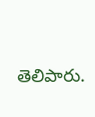తెలిపారు.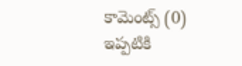కామెంట్స్ (0)
ఇప్పటికి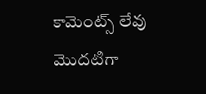కామెంట్స్ లేవు
మొదటిగా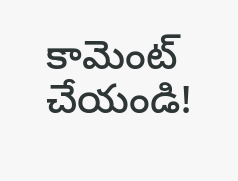కామెంట్ చేయండి!